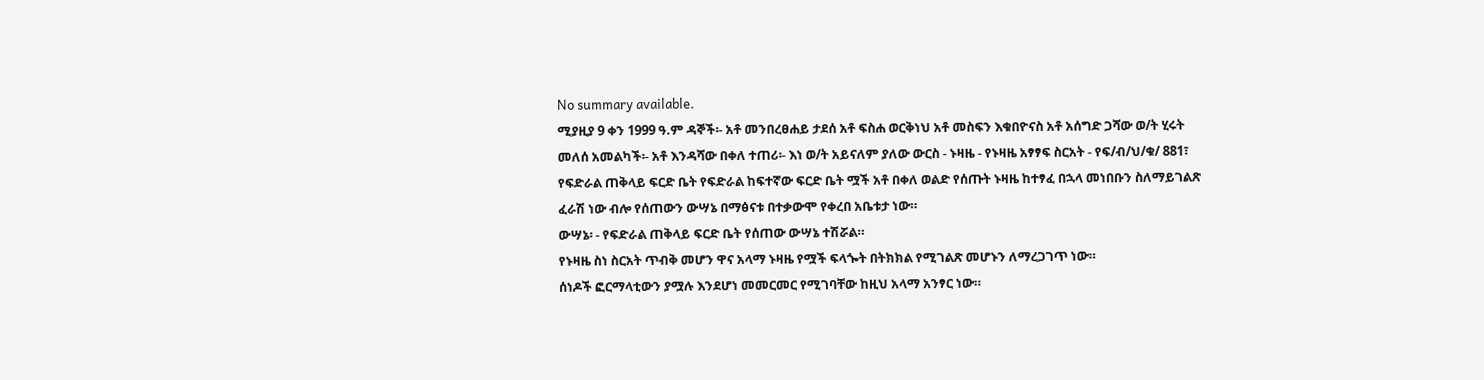No summary available.
ሚያዚያ 9 ቀን 1999 ዓ.ም ዳኞች፡- አቶ መንበረፀሐይ ታደሰ አቶ ፍስሐ ወርቅነህ አቶ መስፍን እቁበዮናስ አቶ አሰግድ ጋሻው ወ/ት ሂሩት መለሰ አመልካች፡- አቶ እንዳሻው በቀለ ተጠሪ፡- እነ ወ/ት አይናለም ያለው ውርስ - ኑዛዜ - የኑዛዜ አፃፃፍ ስርአት - የፍ/ብ/ህ/ቁ/ 881፣ የፍድራል ጠቅላይ ፍርድ ቤት የፍድራል ከፍተኛው ፍርድ ቤት ሟች አቶ በቀለ ወልድ የሰጡት ኑዛዜ ከተፃፈ በኋላ መነበቡን ስለማይገልጽ ፈራሽ ነው ብሎ የሰጠውን ውሣኔ በማፅናቱ በተቃውሞ የቀረበ አቤቱታ ነው።
ውሣኔ፡ - የፍድራል ጠቅላይ ፍርድ ቤት የሰጠው ውሣኔ ተሽሯል።
የኑዛዜ ስነ ስርአት ጥብቅ መሆን ዋና አላማ ኑዛዜ የሟች ፍላጐት በትክክል የሚገልጽ መሆኑን ለማረጋገጥ ነው።
ሰነዶች ፎርማላቲውን ያሟሉ እንደሆነ መመርመር የሚገባቸው ከዚህ አላማ አንፃር ነው።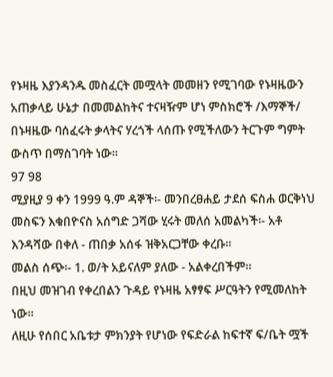የኑዛዜ እያንዳንዱ መስፈርት መሟላት መመዘን የሚገባው የኑዛዜውን አጠቃላይ ሁኔታ በመመልከትና ተናዛዥም ሆነ ምስክሮች /እማኞች/ በኑዛዜው ባሰፈሩት ቃላትና ሃረጎች ላሰጡ የሚችለውን ትርጉም ግምት ውስጥ በማስገባት ነው።
97 98
ሚያዚያ 9 ቀን 1999 ዓ.ም ዳኞች፡- መንበረፀሐይ ታደሰ ፍስሐ ወርቅነህ መስፍን እቁበዮናስ አሰግድ ጋሻው ሂሩት መለሰ አመልካች፡- አቶ እንዳሻው በቀለ - ጠበቃ አሰፋ ዝቅአርጋቸው ቀረቡ።
መልስ ሰጭ፡- 1. ወ/ት አይናለም ያለው - አልቀረበችም።
በዚህ መዝገብ የቀረበልን ጉዳይ የኑዛዜ አፃፃፍ ሥርዓትን የሚመለከት ነው።
ለዚሁ የሰበር አቤቱታ ምክንያት የሆነው የፍድራል ከፍተኛ ፍ/ቤት ሟች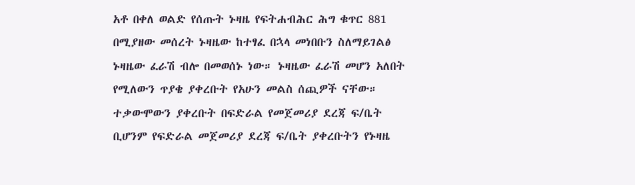አቶ በቀለ ወልድ የሰጡት ኑዛዜ የፍትሐብሕር ሕግ ቁጥር 881 በሚያዘው መሰረት ኑዛዜው ከተፃፈ በኋላ መነበቡን ስለማይገልፅ ኑዛዜው ፈራሽ ብሎ በመወሰኑ ነው። ኑዛዜው ፈራሽ መሆን አለበት የሚለውን ጥያቄ ያቀረቡት የአሁን መልስ ሰጪዎች ናቸው።
ተቃውሞውን ያቀረቡት በፍድራል የመጀመሪያ ደረጃ ፍ/ቤት ቢሆንም የፍድራል መጀመሪያ ደረጃ ፍ/ቤት ያቀረቡትን የኑዛዜ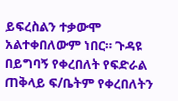ይፍረስልን ተቃውሞ አልተቀበለውም ነበር። ጉዳዩ በይግባኝ የቀረበለት የፍድራል ጠቅላይ ፍ/ቤትም የቀረበለትን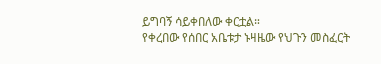ይግባኝ ሳይቀበለው ቀርቷል።
የቀረበው የሰበር አቤቱታ ኑዛዜው የህጉን መስፈርት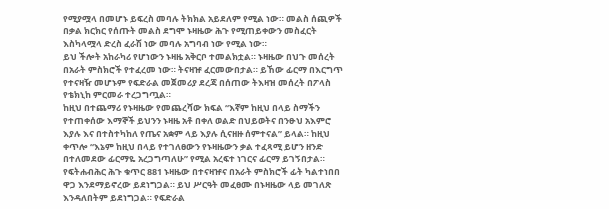የሚያሟላ በመሆኑ ይፍረስ መባሉ ትክክል አይደለም የሚል ነው። መልስ ሰጪዎች በቃል ክርክር የሰጡት መልስ ደግሞ ኑዛዜው ሕጉ የሚጠይቀውን መስፈርት እስካላሟላ ድረስ ፈራሽ ነው መባሉ አግባብ ነው የሚል ነው።
ይህ ችሎት አከራካሪ የሆነውን ኑዛዜ አቅርቦ ተመልክቷል። ኑዛዜው በህጉ መሰረት በአራት ምስክሮች የተፈረመ ነው። ትናዛዡ ፈርመውበታል። ይኸው ፊርማ በእርግጥ የተናዛዥ መሆኑም የፍድራል መጀመሪያ ደረጃ በሰጠው ትእዛዝ መሰረት በፖላስ የቴክኒከ ምርመራ ተረጋግጧል።
ከዚህ በተጨማሪ የኑዛዜው የመጨረሻው ክፍል “እኛም ከዚህ በላይ ስማችን የተጠቀሰው እማኞች ይህንን ኑዛዜ አቶ በቀለ ወልድ በህይወትና በንፁህ አእምሮ እያሉ እና በተስተካከለ የጤና አቋም ላይ እያሉ ሲናዘዙ ሰምተናል” ይላል። ከዚህ ቀጥሎ “እኔም ከዚህ በላይ የተገለፀውን የኑዛዜውን ቃል ተፈጻሚ ይሆን ዘንድ በተለመደው ፊርማዬ አረጋግጣለሁ” የሚል አረፍተ ነገርና ፊርማ ይገኝበታል።
የፍትሐብሕር ሕጉ ቁጥር 881 ኑዛዜው በተናዛዡና በአራት ምስክሮች ፊት ካልተነበበ ዋጋ እንደማይኖረው ይደነግጋል። ይህ ሥርዓት መፈፀሙ በኑዛዜው ላይ መገለጽ እንዳለበትም ይደነግጋል። የፍድራል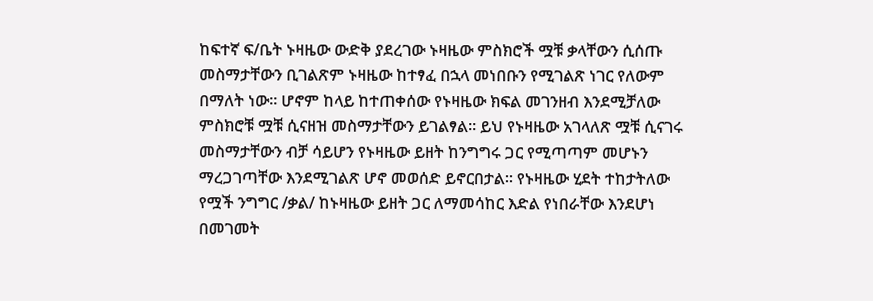ከፍተኛ ፍ/ቤት ኑዛዜው ውድቅ ያደረገው ኑዛዜው ምስክሮች ሟቹ ቃላቸውን ሲሰጡ መስማታቸውን ቢገልጽም ኑዛዜው ከተፃፈ በኋላ መነበቡን የሚገልጽ ነገር የለውም በማለት ነው። ሆኖም ከላይ ከተጠቀሰው የኑዛዜው ክፍል መገንዘብ እንደሚቻለው ምስክሮቹ ሟቹ ሲናዘዝ መስማታቸውን ይገልፃል። ይህ የኑዛዜው አገላለጽ ሟቹ ሲናገሩ መስማታቸውን ብቻ ሳይሆን የኑዛዜው ይዘት ከንግግሩ ጋር የሚጣጣም መሆኑን ማረጋገጣቸው እንደሚገልጽ ሆኖ መወሰድ ይኖርበታል። የኑዛዜው ሂደት ተከታትለው የሟች ንግግር /ቃል/ ከኑዛዜው ይዘት ጋር ለማመሳከር እድል የነበራቸው እንደሆነ በመገመት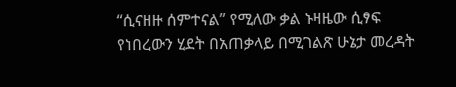“ሲናዘዙ ሰምተናል” የሚለው ቃል ኑዛዜው ሲፃፍ የነበረውን ሂደት በአጠቃላይ በሚገልጽ ሁኔታ መረዳት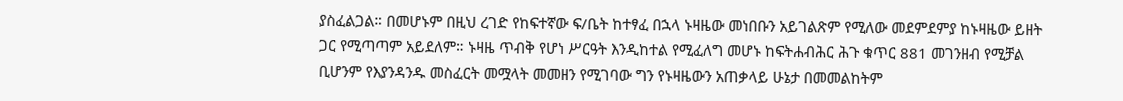ያስፈልጋል። በመሆኑም በዚህ ረገድ የከፍተኛው ፍ/ቤት ከተፃፈ በኋላ ኑዛዜው መነበቡን አይገልጽም የሚለው መደምደምያ ከኑዛዜው ይዘት ጋር የሚጣጣም አይደለም። ኑዛዜ ጥብቅ የሆነ ሥርዓት እንዲከተል የሚፈለግ መሆኑ ከፍትሐብሕር ሕጉ ቁጥር 881 መገንዘብ የሚቻል ቢሆንም የእያንዳንዱ መስፈርት መሟላት መመዘን የሚገባው ግን የኑዛዜውን አጠቃላይ ሁኔታ በመመልከትም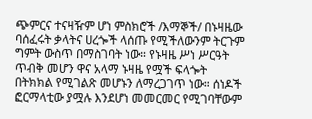ጭምርና ተናዛዥም ሆነ ምስክሮች /እማኞች/ በኑዛዜው ባሰፈሩት ቃላትና ሀረጐች ላሰጡ የሚችለውንም ትርጉም ግምት ውስጥ በማስገባት ነው። የኑዛዜ ሥነ ሥርዓት ጥብቅ መሆን ዋና አላማ ኑዛዜ የሟች ፍላጐት በትክክል የሚገልጽ መሆኑን ለማረጋገጥ ነው። ሰነዶች ፎርማላቲው ያሟሉ እንደሆነ መመርመር የሚገባቸውም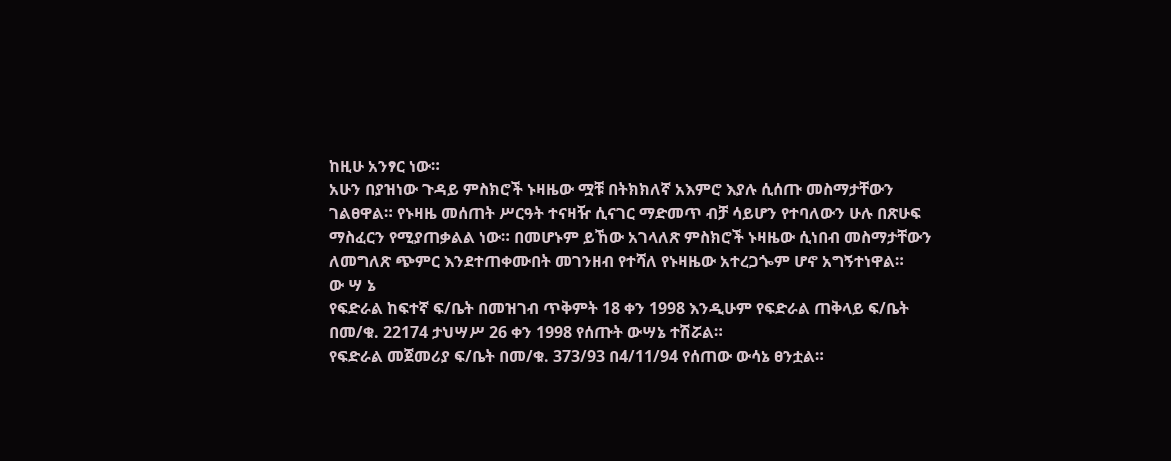ከዚሁ አንፃር ነው።
አሁን በያዝነው ጉዳይ ምስክሮች ኑዛዜው ሟቹ በትክክለኛ አእምሮ እያሉ ሲሰጡ መስማታቸውን ገልፀዋል። የኑዛዜ መሰጠት ሥርዓት ተናዛዥ ሲናገር ማድመጥ ብቻ ሳይሆን የተባለውን ሁሉ በጽሁፍ ማስፈርን የሚያጠቃልል ነው። በመሆኑም ይኸው አገላለጽ ምስክሮች ኑዛዜው ሲነበብ መስማታቸውን ለመግለጽ ጭምር እንደተጠቀሙበት መገንዘብ የተሻለ የኑዛዜው አተረጋጐም ሆኖ አግኝተነዋል።
ው ሣ ኔ
የፍድራል ከፍተኛ ፍ/ቤት በመዝገብ ጥቅምት 18 ቀን 1998 እንዲሁም የፍድራል ጠቅላይ ፍ/ቤት በመ/ቁ. 22174 ታህሣሥ 26 ቀን 1998 የሰጡት ውሣኔ ተሽሯል።
የፍድራል መጀመሪያ ፍ/ቤት በመ/ቁ. 373/93 በ4/11/94 የሰጠው ውሳኔ ፀንቷል።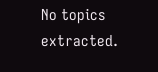No topics extracted.